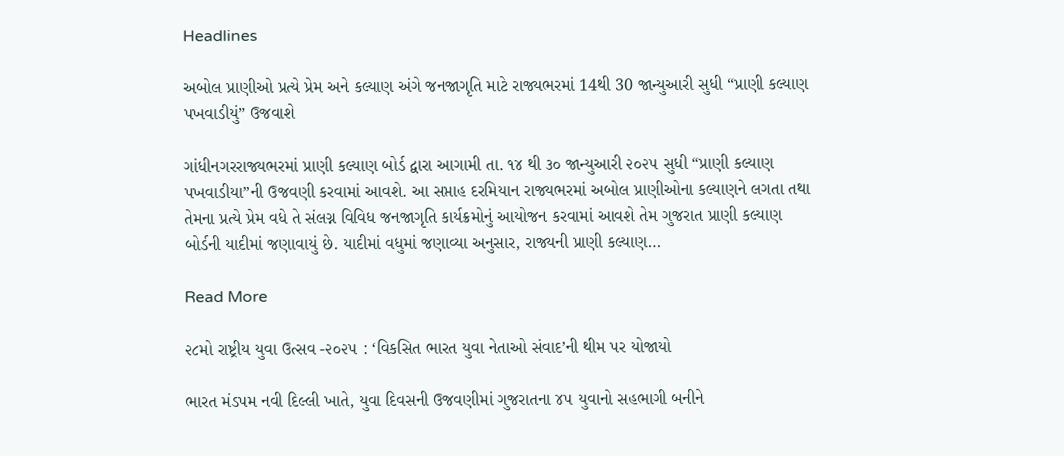Headlines

અબોલ પ્રાણીઓ પ્રત્યે પ્રેમ અને કલ્યાણ અંગે જનજાગૃતિ માટે રાજ્યભરમાં 14થી 30 જાન્યુઆરી સુધી “પ્રાણી કલ્યાણ પખવાડીયું” ઉજવાશે

ગાંધીનગરરાજ્યભરમાં પ્રાણી કલ્યાણ બોર્ડ દ્વારા આગામી તા. ૧૪ થી ૩૦ જાન્યુઆરી ૨૦૨૫ સુધી “પ્રાણી કલ્યાણ પખવાડીયા”ની ઉજવણી કરવામાં આવશે. આ સપ્તાહ દરમિયાન રાજ્યભરમાં અબોલ પ્રાણીઓના કલ્યાણને લગતા તથા તેમના પ્રત્યે પ્રેમ વધે તે સંલગ્ન વિવિધ જનજાગૃતિ કાર્યક્રમોનું આયોજન કરવામાં આવશે તેમ ગુજરાત પ્રાણી કલ્યાણ બોર્ડની યાદીમાં જણાવાયું છે. યાદીમાં વધુમાં જણાવ્યા અનુસાર, રાજ્યની પ્રાણી કલ્યાણ…

Read More

૨૮મો રાષ્ટ્રીય યુવા ઉત્સવ -૨૦૨૫ : ‘વિકસિત ભારત યુવા નેતાઓ સંવાદ’ની થીમ પર યોજાયો

ભારત મંડપમ નવી દિલ્લી ખાતે, યુવા દિવસની ઉજવણીમાં ગુજરાતના ૪૫ યુવાનો સહભાગી બનીને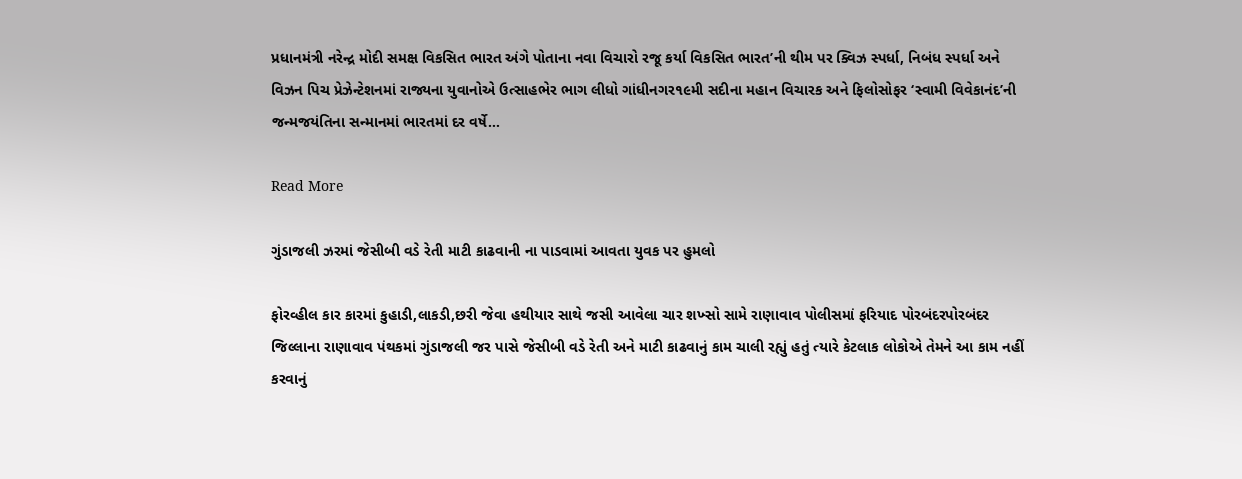પ્રધાનમંત્રી નરેન્દ્ર મોદી સમક્ષ વિકસિત ભારત અંગે પોતાના નવા વિચારો રજૂ કર્યા વિકસિત ભારત’ની થીમ પર ક્વિઝ સ્પર્ધા, નિબંધ સ્પર્ધા અને વિઝન પિચ પ્રેઝેન્ટેશનમાં રાજ્યના યુવાનોએ ઉત્સાહભેર ભાગ લીધો ગાંધીનગર૧૯મી સદીના મહાન વિચારક અને ફિલોસોફર ‘સ્વામી વિવેકાનંદ’ની જન્મજયંતિના સન્માનમાં ભારતમાં દર વર્ષે…

Read More

ગુંડાજલી ઝરમાં જેસીબી વડે રેતી માટી કાઢવાની ના પાડવામાં આવતા યુવક પર હુમલો

ફોરવ્હીલ કાર કારમાં કુહાડી,લાકડી,છરી જેવા હથીયાર સાથે જસી આવેલા ચાર શખ્સો સામે રાણાવાવ પોલીસમાં ફરિયાદ પોરબંદરપોરબંદર જિલ્લાના રાણાવાવ પંથકમાં ગુંડાજલી જર પાસે જેસીબી વડે રેતી અને માટી કાઢવાનું કામ ચાલી રહ્યું હતું ત્યારે કેટલાક લોકોએ તેમને આ કામ નહીં કરવાનું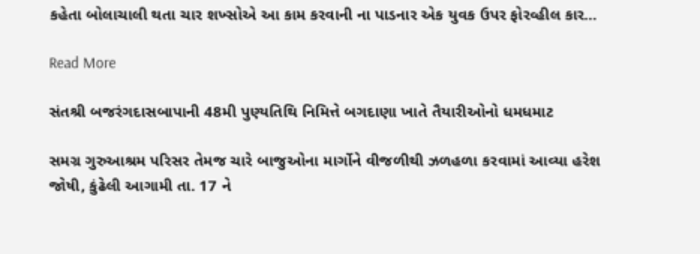કહેતા બોલાચાલી થતા ચાર શખ્સોએ આ કામ કરવાની ના પાડનાર એક યુવક ઉપર ફોરવ્હીલ કાર…

Read More

સંતશ્રી બજરંગદાસબાપાની 48મી પુણ્યતિથિ નિમિત્તે બગદાણા ખાતે તૈયારીઓનો ધમધમાટ

સમગ્ર ગુરુઆશ્રમ પરિસર તેમજ ચારે બાજુઓના માર્ગોને વીજળીથી ઝળહળા કરવામાં આવ્યા હરેશ જોષી, કુંઢેલી આગામી તા. 17 ને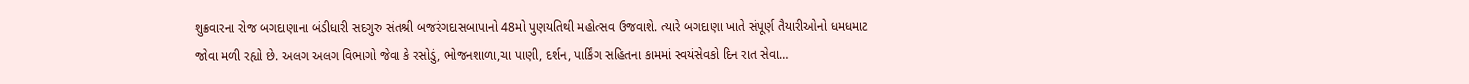શુક્રવારના રોજ બગદાણાના બંડીધારી સદગુરુ સંતશ્રી બજરંગદાસબાપાનો 48મો પુણયતિથી મહોત્સવ ઉજવાશે. ત્યારે બગદાણા ખાતે સંપૂર્ણ તૈયારીઓનો ધમધમાટ જોવા મળી રહ્યો છે. અલગ અલગ વિભાગો જેવા કે રસોડું, ભોજનશાળા,ચા પાણી, દર્શન, પાર્કિંગ સહિતના કામમાં સ્વયંસેવકો દિન રાત સેવા…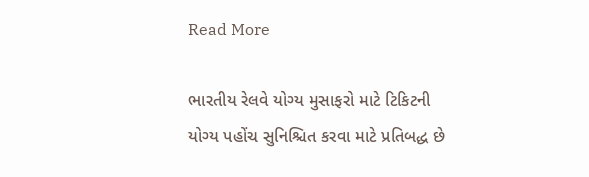Read More

ભારતીય રેલવે યોગ્ય મુસાફરો માટે ટિકિટની યોગ્ય પહોંચ સુનિશ્ચિત કરવા માટે પ્રતિબદ્ધ છે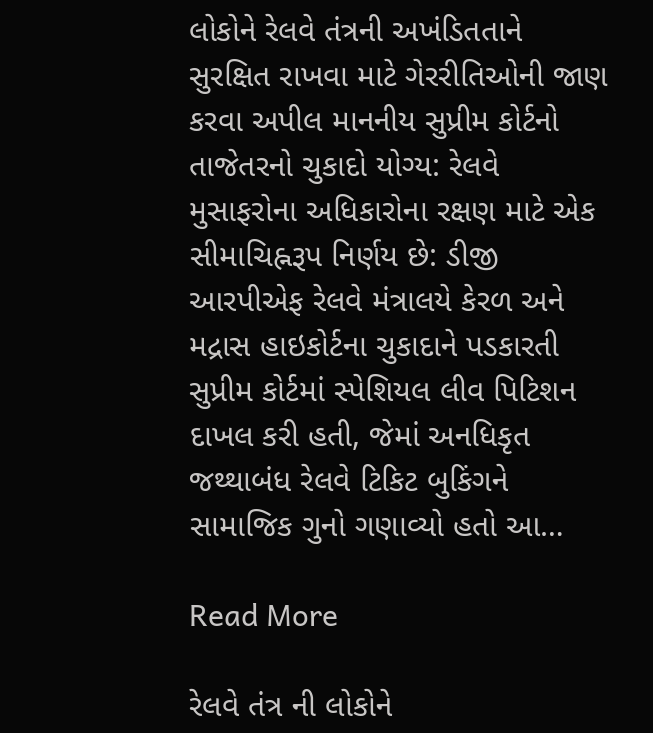લોકોને રેલવે તંત્રની અખંડિતતાને સુરક્ષિત રાખવા માટે ગેરરીતિઓની જાણ કરવા અપીલ માનનીય સુપ્રીમ કોર્ટનો તાજેતરનો ચુકાદો યોગ્ય: રેલવે મુસાફરોના અધિકારોના રક્ષણ માટે એક સીમાચિહ્નરૂપ નિર્ણય છે: ડીજી આરપીએફ રેલવે મંત્રાલયે કેરળ અને મદ્રાસ હાઇકોર્ટના ચુકાદાને પડકારતી સુપ્રીમ કોર્ટમાં સ્પેશિયલ લીવ પિટિશન દાખલ કરી હતી, જેમાં અનધિકૃત જથ્થાબંધ રેલવે ટિકિટ બુકિંગને સામાજિક ગુનો ગણાવ્યો હતો આ…

Read More

રેલવે તંત્ર ની લોકોને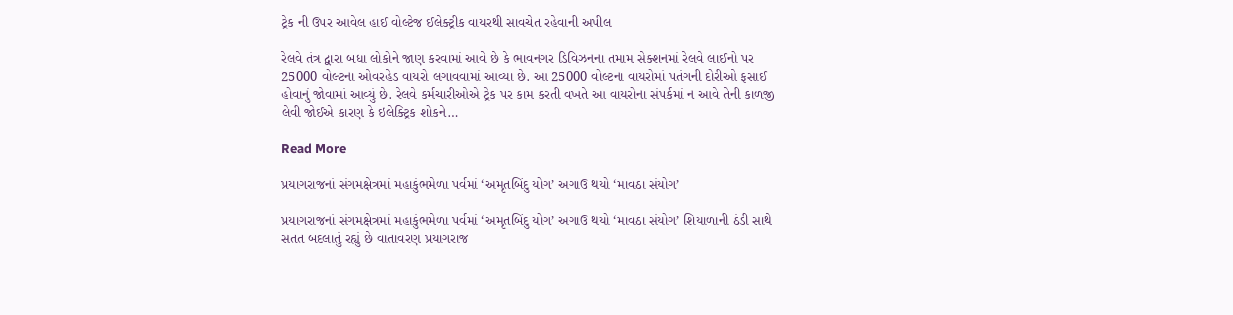ટ્રેક ની ઉપર આવેલ હાઈ વોલ્ટેજ ઈલેક્ટ્રીક વાયરથી સાવચેત રહેવાની અપીલ

રેલવે તંત્ર દ્વારા બધા લોકોને જાણ કરવામાં આવે છે કે ભાવનગર ડિવિઝનના તમામ સેક્શનમાં રેલવે લાઈનો પર 25000 વોલ્ટના ઓવરહેડ વાયરો લગાવવામાં આવ્યા છે. આ 25000 વોલ્ટના વાયરોમાં પતંગની દોરીઓ ફસાઈ હોવાનું જોવામાં આવ્યું છે. રેલવે કર્મચારીઓએ ટ્રેક પર કામ કરતી વખતે આ વાયરોના સંપર્કમાં ન આવે તેની કાળજી લેવી જોઈએ કારણ કે ઇલેક્ટ્રિક શોકને…

Read More

પ્રયાગરાજનાં સંગમક્ષેત્રમાં મહાકુંભમેળા પર્વમાં ‘અમૃતબિંદુ યોગ’ અગાઉ થયો ‘માવઠા સંયોગ’

પ્રયાગરાજનાં સંગમક્ષેત્રમાં મહાકુંભમેળા પર્વમાં ‘અમૃતબિંદુ યોગ’ અગાઉ થયો ‘માવઠા સંયોગ’ શિયાળાની ઠંડી સાથે સતત બદલાતું રહ્યું છે વાતાવરણ પ્રયાગરાજ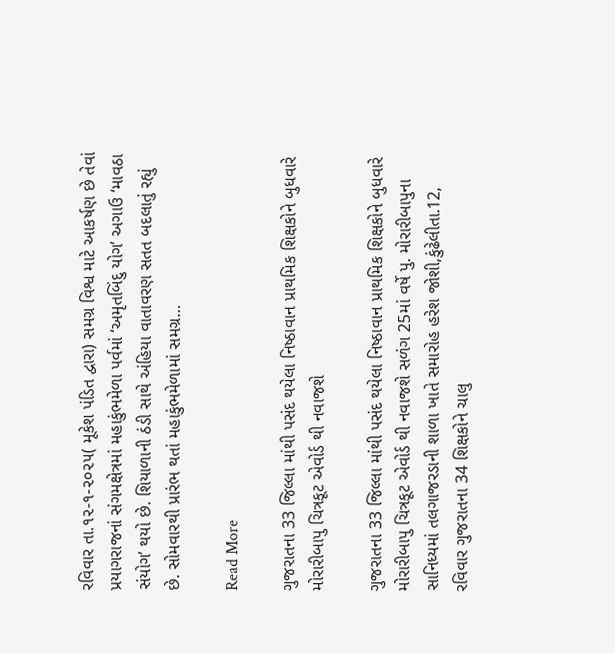રવિવાર તા.૧૨-૧-૨૦૨૫( મૂકેશ પંડિત દ્વારા) સમગ્ર વિશ્વ માટે આકર્ષણ છે તેવાં પ્રયાગરાજનાં સંગમક્ષેત્રમાં મહાકુંભમેળા પર્વમાં ‘અમૃતબિંદુ યોગ’ અગાઉ ‘માવઠા સંયોગ’ થયો છે. શિયાળાની ઠંડી સાથે અંહિયા વાતાવરણ સતત બદલાતું રહ્યું છે. સોમવારથી પ્રારંભ થતાં મહાકુંભમેળામાં સમગ્ર…

Read More

ગુજરાતના 33 જિલ્લા માંથી પસંદ થયેલા નિષ્ઠાવાન પ્રાથમિક શિક્ષકોને બુધવારે મોરારીબાપુ ચિત્રકૂટ એવોર્ડ થી નવાજશે

ગુજરાતના 33 જિલ્લા માંથી પસંદ થયેલા નિષ્ઠાવાન પ્રાથમિક શિક્ષકોને બુધવારે મોરારીબાપુ ચિત્રકૂટ એવોર્ડ થી નવાજશે સળંગ 25માં વર્ષે પુ. મોરારીબાપુના સાનિધ્યમાં તલગાજરડાની શાળા ખાતે સમારોહ હરેશ જોશી,કુંઢેલીતા.12, રવિવાર ગુજરાતના 34 શિક્ષકોને ચાલુ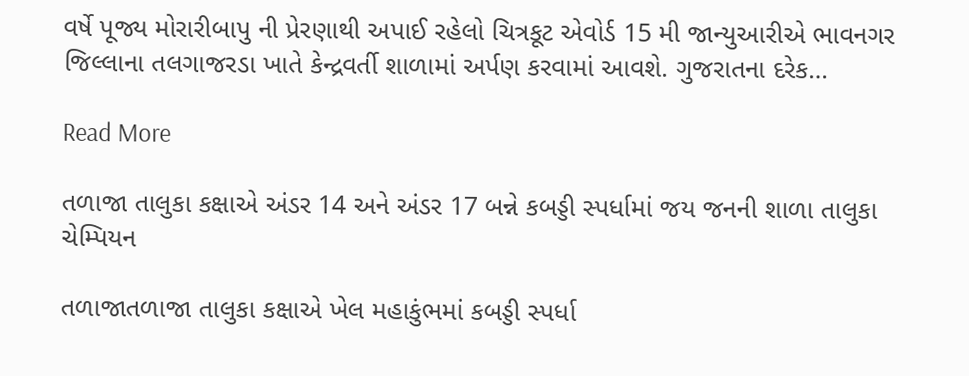વર્ષે પૂજ્ય મોરારીબાપુ ની પ્રેરણાથી અપાઈ રહેલો ચિત્રકૂટ એવોર્ડ 15 મી જાન્યુઆરીએ ભાવનગર જિલ્લાના તલગાજરડા ખાતે કેન્દ્રવર્તી શાળામાં અર્પણ કરવામાં આવશે. ગુજરાતના દરેક…

Read More

તળાજા તાલુકા કક્ષાએ અંડર 14 અને અંડર 17 બન્ને કબડ્ડી સ્પર્ધામાં જય જનની શાળા તાલુકા ચેમ્પિયન

તળાજાતળાજા તાલુકા કક્ષાએ ખેલ મહાકુંભમાં કબડ્ડી સ્પર્ધા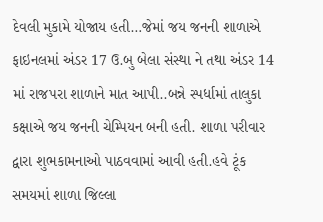દેવલી મુકામે યોજાય હતી…જેમાં જય જનની શાળાએ ફાઇનલમાં અંડર 17 ઉ.બુ બેલા સંસ્થા ને તથા અંડર 14 માં રાજપરા શાળાને માત આપી..બન્ને સ્પર્ધામાં તાલુકા કક્ષાએ જય જનની ચેમ્પિયન બની હતી. શાળા પરીવાર દ્વારા શુભકામનાઓ પાઠવવામાં આવી હતી.હવે ટૂંક સમયમાં શાળા જિલ્લા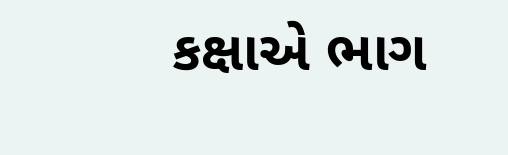કક્ષાએ ભાગ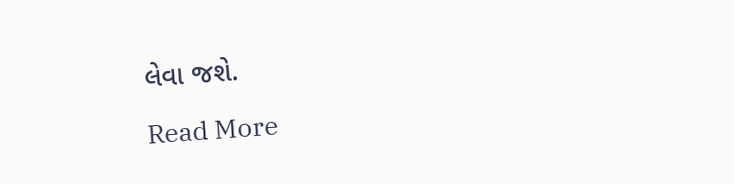લેવા જશે.

Read More